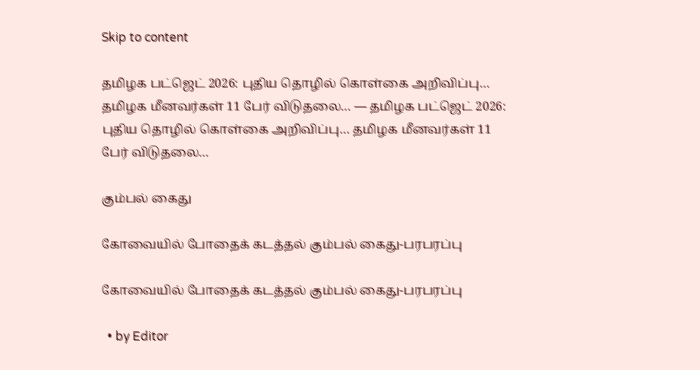Skip to content

தமிழக பட்ஜெட் 2026: புதிய தொழில் கொள்கை அறிவிப்பு… தமிழக மீனவர்கள் 11 பேர் விடுதலை… — தமிழக பட்ஜெட் 2026: புதிய தொழில் கொள்கை அறிவிப்பு… தமிழக மீனவர்கள் 11 பேர் விடுதலை…

கும்பல் கைது

கோவையில் போதைக் கடத்தல் கும்பல் கைது-பரபரப்பு

கோவையில் போதைக் கடத்தல் கும்பல் கைது-பரபரப்பு

  • by Editor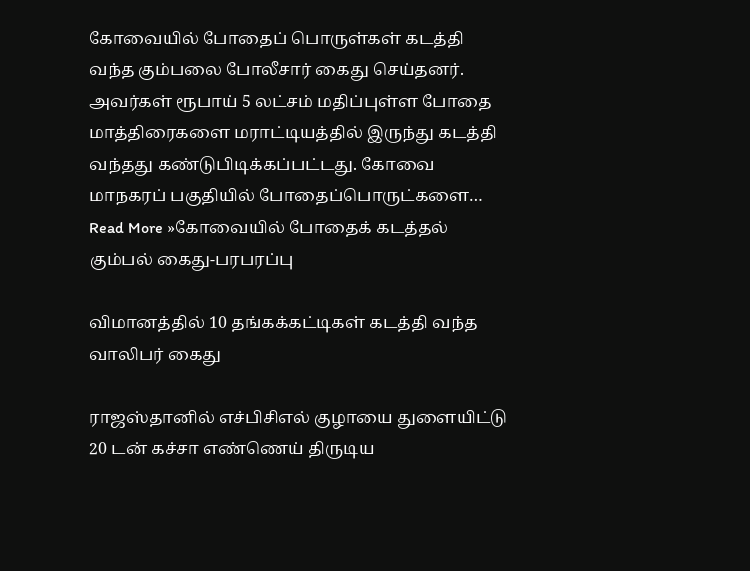கோவையில் போதைப் பொருள்கள் கடத்தி வந்த கும்பலை போலீசார் கைது செய்தனர். அவர்கள் ரூபாய் 5 லட்சம் மதிப்புள்ள போதை மாத்திரைகளை மராட்டியத்தில் இருந்து கடத்தி வந்தது கண்டுபிடிக்கப்பட்டது. கோவை மாநகரப் பகுதியில் போதைப்பொருட்களை… Read More »கோவையில் போதைக் கடத்தல் கும்பல் கைது-பரபரப்பு

விமானத்தில் 10 தங்கக்கட்டிகள் கடத்தி வந்த வாலிபர் கைது

ராஜஸ்தானில் எச்பிசிஎல் குழாயை துளையிட்டு 20 டன் கச்சா எண்ணெய் திருடிய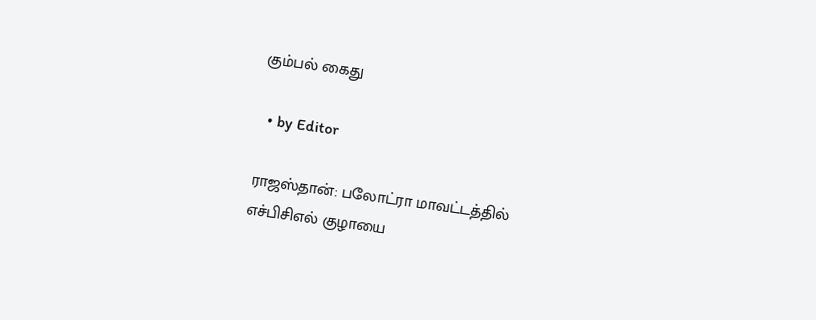கும்பல் கைது

  • by Editor

ராஜஸ்தான்: பலோட்ரா மாவட்டத்தில் எச்பிசிஎல் குழாயை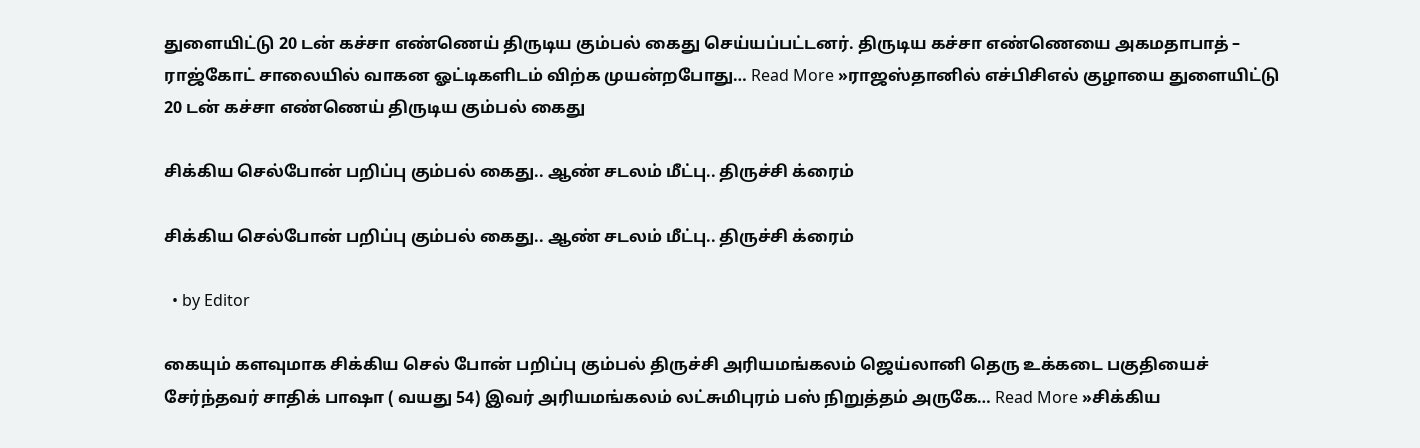துளையிட்டு 20 டன் கச்சா எண்ணெய் திருடிய கும்பல் கைது செய்யப்பட்டனர். திருடிய கச்சா எண்ணெயை அகமதாபாத் – ராஜ்கோட் சாலையில் வாகன ஓட்டிகளிடம் விற்க முயன்றபோது… Read More »ராஜஸ்தானில் எச்பிசிஎல் குழாயை துளையிட்டு 20 டன் கச்சா எண்ணெய் திருடிய கும்பல் கைது

சிக்கிய செல்போன் பறிப்பு கும்பல் கைது.. ஆண் சடலம் மீட்பு.. திருச்சி க்ரைம்

சிக்கிய செல்போன் பறிப்பு கும்பல் கைது.. ஆண் சடலம் மீட்பு.. திருச்சி க்ரைம்

  • by Editor

கையும் களவுமாக சிக்கிய செல் போன் பறிப்பு கும்பல் திருச்சி அரியமங்கலம் ஜெய்லானி தெரு உக்கடை பகுதியைச் சேர்ந்தவர் சாதிக் பாஷா ( வயது 54) இவர் அரியமங்கலம் லட்சுமிபுரம் பஸ் நிறுத்தம் அருகே… Read More »சிக்கிய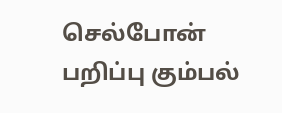செல்போன் பறிப்பு கும்பல்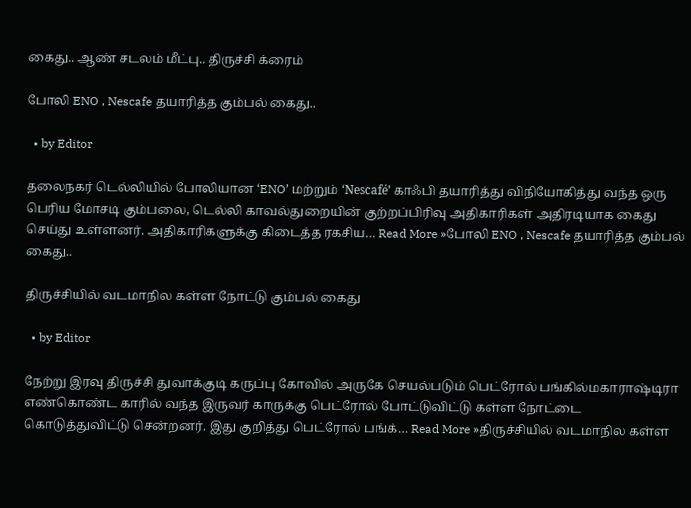கைது.. ஆண் சடலம் மீட்பு.. திருச்சி க்ரைம்

போலி ENO , Nescafe தயாரித்த கும்பல் கைது..

  • by Editor

தலைநகர் டெல்லியில் போலியான ‘ENO’ மற்றும் ‘Nescafé’ காஃபி தயாரித்து விநியோகித்து வந்த ஒரு பெரிய மோசடி கும்பலை, டெல்லி காவல்துறையின் குற்றப்பிரிவு அதிகாரிகள் அதிரடியாக கைது செய்து உள்ளனர். அதிகாரிகளுக்கு கிடைத்த ரகசிய… Read More »போலி ENO , Nescafe தயாரித்த கும்பல் கைது..

திருச்சியில் வடமாநில கள்ள நோட்டு கும்பல் கைது

  • by Editor

நேற்று இரவு திருச்சி துவாக்குடி கருப்பு கோவில் அருகே செயல்படும் பெட்ரோல் பங்கில்மகாராஷ்டிரா எண்கொண்ட காரில் வந்த இருவர் காருக்கு பெட்ரோல் போட்டுவிட்டு கள்ள நோட்டை கொடுத்துவிட்டு சென்றனர். இது குறித்து பெட்ரோல் பங்க்… Read More »திருச்சியில் வடமாநில கள்ள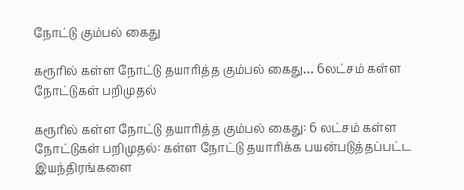நோட்டு கும்பல் கைது

கரூரில் கள்ள நோட்டு தயாரித்த கும்பல் கைது… 6லட்சம் கள்ள நோட்டுகள் பறிமுதல்

கரூரில் கள்ள நோட்டு தயாரித்த கும்பல் கைது: 6 லட்சம் கள்ள நோட்டுகள் பறிமுதல்: கள்ள நோட்டு தயாரிக்க பயன்படுத்தப்பட்ட இயந்திரங்களை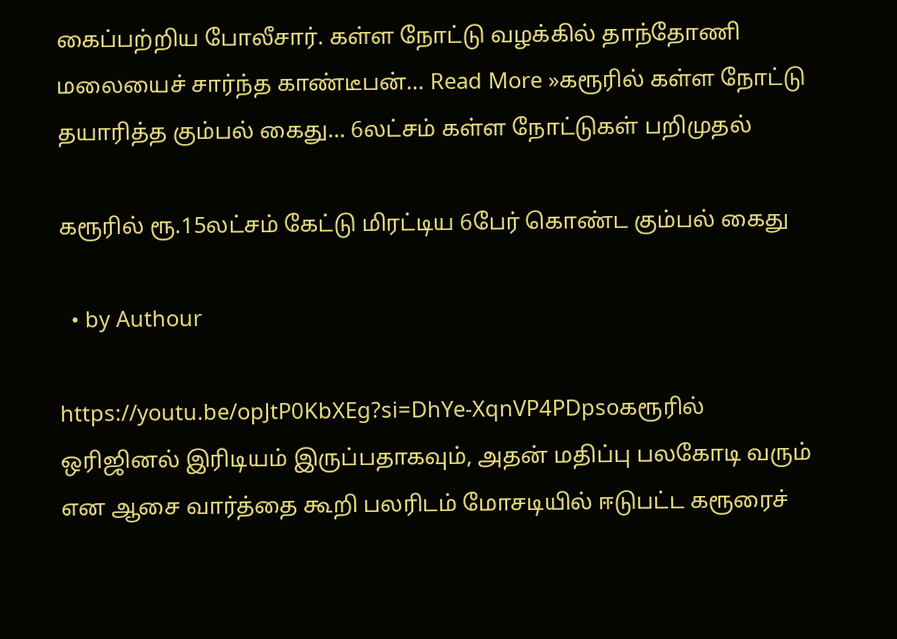கைப்பற்றிய போலீசார். கள்ள நோட்டு வழக்கில் தாந்தோணி மலையைச் சார்ந்த காண்டீபன்… Read More »கரூரில் கள்ள நோட்டு தயாரித்த கும்பல் கைது… 6லட்சம் கள்ள நோட்டுகள் பறிமுதல்

கரூரில் ரூ.15லட்சம் கேட்டு மிரட்டிய 6பேர் கொண்ட கும்பல் கைது

  • by Authour

https://youtu.be/opJtP0KbXEg?si=DhYe-XqnVP4PDpsoகரூரில் ஒரிஜினல் இரிடியம் இருப்பதாகவும், அதன் மதிப்பு பலகோடி வரும் என ஆசை வார்த்தை கூறி பலரிடம் மோசடியில் ஈடுபட்ட கரூரைச்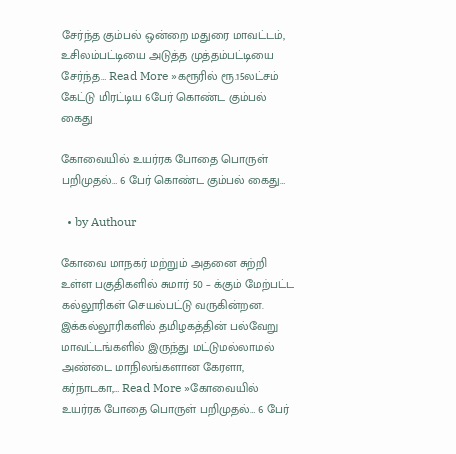சேர்ந்த கும்பல் ஒன்றை மதுரை மாவட்டம், உசிலம்பட்டியை அடுத்த முத்தம்பட்டியை சேர்ந்த… Read More »கரூரில் ரூ.15லட்சம் கேட்டு மிரட்டிய 6பேர் கொண்ட கும்பல் கைது

கோவையில் உயர்ரக போதை பொருள் பறிமுதல்… 6 பேர் கொண்ட கும்பல் கைது…

  • by Authour

கோவை மாநகர் மற்றும் அதனை சுற்றி உள்ள பகுதிகளில் சுமார் 50 – க்கும் மேற்பட்ட கல்லூரிகள் செயல்பட்டு வருகின்றன.  இக்கல்லூரிகளில் தமிழகத்தின் பல்வேறு மாவட்டங்களில் இருந்து மட்டுமல்லாமல் அண்டை மாநிலங்களான கேரளா, கர்நாடகா,… Read More »கோவையில் உயர்ரக போதை பொருள் பறிமுதல்… 6 பேர்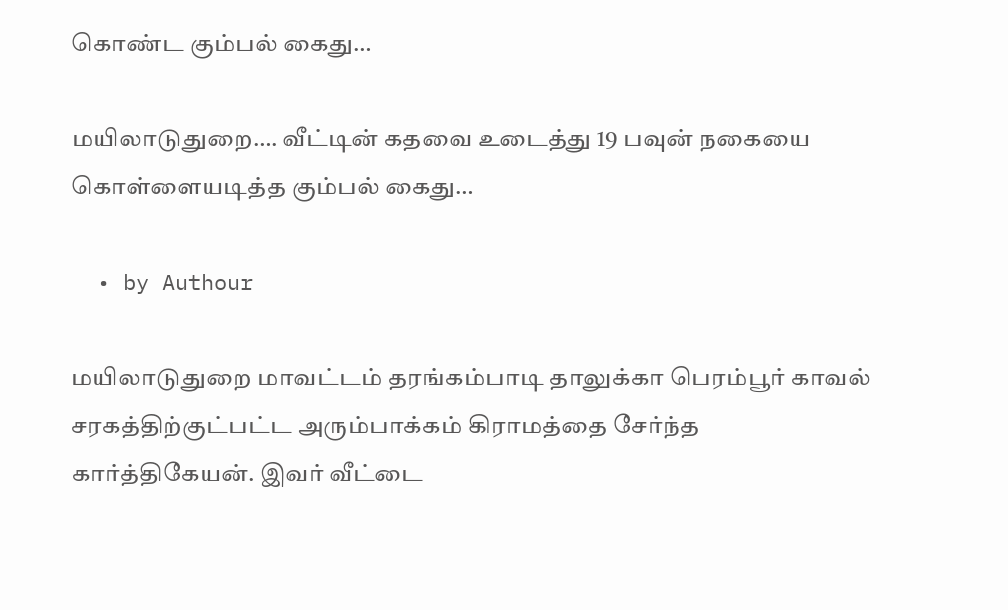கொண்ட கும்பல் கைது…

மயிலாடுதுறை…. வீட்டின் கதவை உடைத்து 19 பவுன் நகையை கொள்ளையடித்த கும்பல் கைது…

  • by Authour

மயிலாடுதுறை மாவட்டம் தரங்கம்பாடி தாலுக்கா பெரம்பூர் காவல் சரகத்திற்குட்பட்ட அரும்பாக்கம் கிராமத்தை சேர்ந்த கார்த்திகேயன். இவர் வீட்டை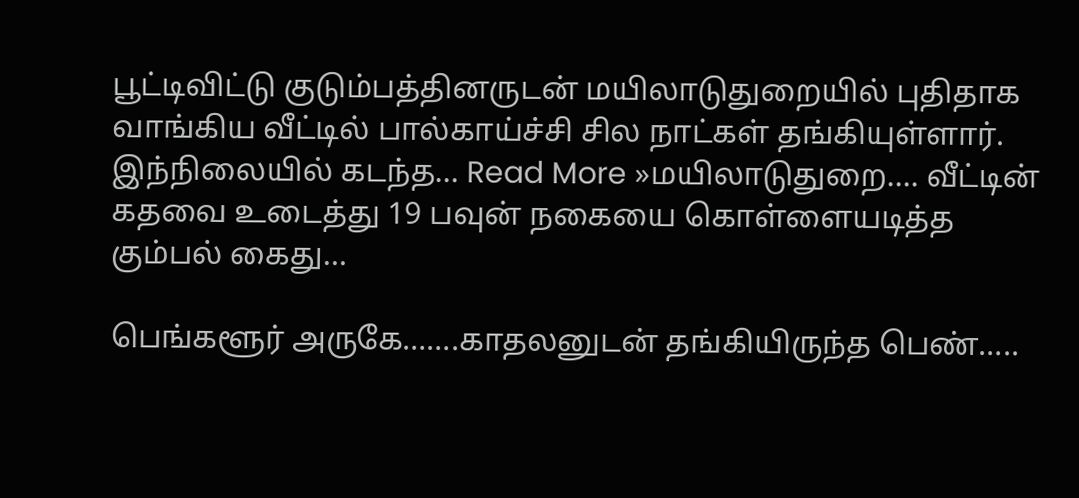பூட்டிவிட்டு குடும்பத்தினருடன் மயிலாடுதுறையில் புதிதாக வாங்கிய வீட்டில் பால்காய்ச்சி சில நாட்கள் தங்கியுள்ளார். இந்நிலையில் கடந்த… Read More »மயிலாடுதுறை…. வீட்டின் கதவை உடைத்து 19 பவுன் நகையை கொள்ளையடித்த கும்பல் கைது…

பெங்களூர் அருகே…….காதலனுடன் தங்கியிருந்த பெண்…..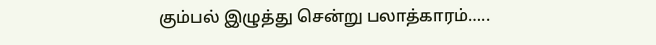கும்பல் இழுத்து சென்று பலாத்காரம்…..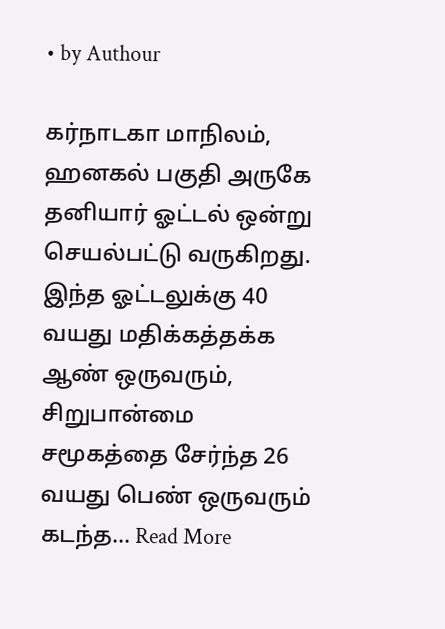• by Authour

கர்நாடகா மாநிலம், ஹனகல் பகுதி அருகே தனியார் ஓட்டல் ஒன்று செயல்பட்டு வருகிறது. இந்த ஓட்டலுக்கு 40 வயது மதிக்கத்தக்க ஆண் ஒருவரும், சிறுபான்மை சமூகத்தை சேர்ந்த 26 வயது பெண் ஒருவரும் கடந்த… Read More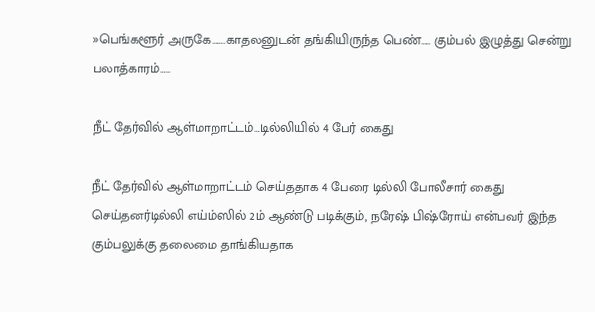»பெங்களூர் அருகே…….காதலனுடன் தங்கியிருந்த பெண்….. கும்பல் இழுத்து சென்று பலாத்காரம்…..

நீட் தேர்வில் ஆள்மாறாட்டம்…டில்லியில் 4 பேர் கைது

நீட் தேர்வில் ஆள்மாறாட்டம் செய்ததாக 4 பேரை டில்லி போலீசார் கைது செய்தனர்டில்லி எய்ம்ஸில் 2ம் ஆண்டு படிக்கும், நரேஷ் பிஷ்ரோய் என்பவர் இந்த கும்பலுக்கு தலைமை தாங்கியதாக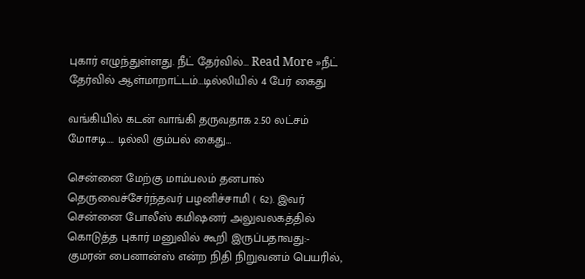புகார் எழுந்துள்ளது. நீட் தேர்வில்… Read More »நீட் தேர்வில் ஆள்மாறாட்டம்…டில்லியில் 4 பேர் கைது

வங்கியில் கடன் வாங்கி தருவதாக 2.50 லட்சம் மோசடி…. டில்லி கும்பல் கைது…

சென்னை மேற்கு மாம்பலம் தனபால் தெருவைச்சேர்ந்தவர் பழனிச்சாமி ( 62). இவர் சென்னை போலீஸ் கமிஷனர் அலுவலகத்தில் கொடுத்த புகார் மனுவில் கூறி இருப்பதாவது:-  குமரன் பைனான்ஸ் என்ற நிதி நிறுவனம் பெயரில்,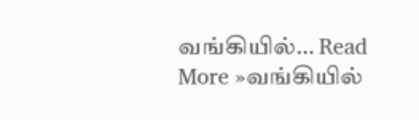வங்கியில்… Read More »வங்கியில்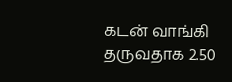கடன் வாங்கி தருவதாக 2.50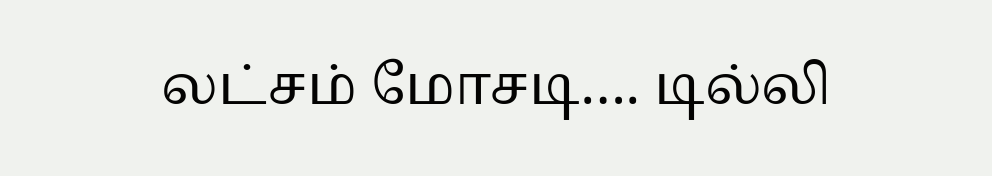லட்சம் மோசடி…. டில்லி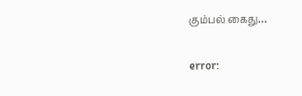கும்பல் கைது…

error: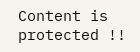Content is protected !!